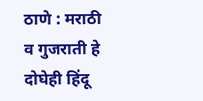ठाणे : मराठी व गुजराती हे दोघेही हिंदू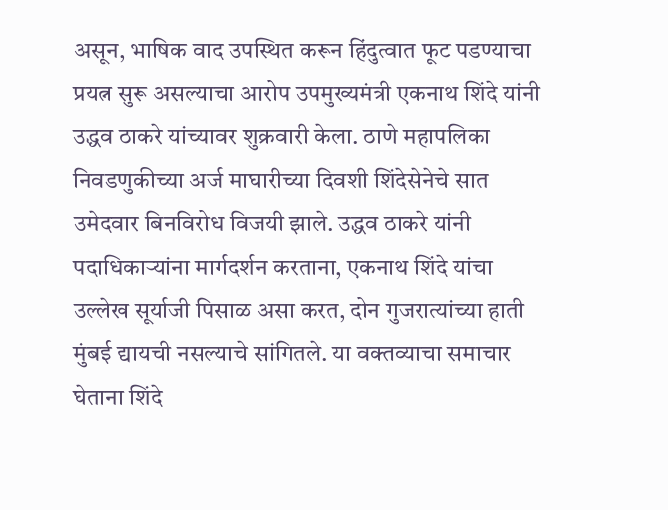असून, भाषिक वाद उपस्थित करून हिंदुत्वात फूट पडण्याचा प्रयत्न सुरू असल्याचा आरोप उपमुख्यमंत्री एकनाथ शिंदे यांनी उद्धव ठाकरे यांच्यावर शुक्रवारी केला. ठाणे महापलिका निवडणुकीच्या अर्ज माघारीच्या दिवशी शिंदेसेनेचे सात उमेदवार बिनविरोध विजयी झाले. उद्धव ठाकरे यांनी पदाधिकाऱ्यांना मार्गदर्शन करताना, एकनाथ शिंदे यांचा उल्लेख सूर्याजी पिसाळ असा करत, दोन गुजरात्यांच्या हाती मुंबई द्यायची नसल्याचे सांगितले. या वक्तव्याचा समाचार घेताना शिंदे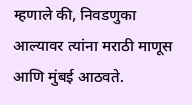म्हणाले की, निवडणुका आल्यावर त्यांना मराठी माणूस आणि मुंबई आठवते.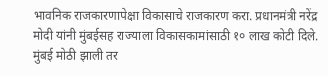भावनिक राजकारणापेक्षा विकासाचे राजकारण करा. प्रधानमंत्री नरेंद्र मोदी यांनी मुंबईसह राज्याला विकासकामांसाठी १० लाख कोटी दिले. मुंबई मोठी झाली तर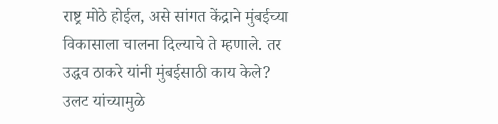राष्ट्र मोठे होईल, असे सांगत केंद्राने मुंबईच्या विकासाला चालना दिल्याचे ते म्हणाले. तर उद्धव ठाकरे यांनी मुंबईसाठी काय केले? उलट यांच्यामुळे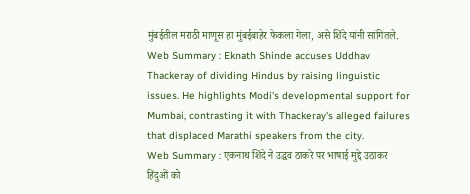मुंबईतील मराठी माणूस हा मुंबईबाहेर फेकला गेला, असे शिंदे यांनी सांगितले.
Web Summary : Eknath Shinde accuses Uddhav Thackeray of dividing Hindus by raising linguistic issues. He highlights Modi's developmental support for Mumbai, contrasting it with Thackeray's alleged failures that displaced Marathi speakers from the city.
Web Summary : एकनाथ शिंदे ने उद्धव ठाकरे पर भाषाई मुद्दे उठाकर हिंदुओं को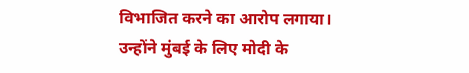विभाजित करने का आरोप लगाया। उन्होंने मुंबई के लिए मोदी के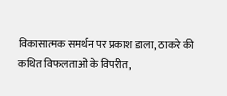विकासात्मक समर्थन पर प्रकाश डाला, ठाकरे की कथित विफलताओं के विपरीत,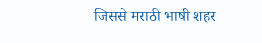जिससे मराठी भाषी शहर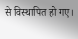से विस्थापित हो गए।